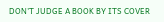DON'T JUDGE A BOOK BY ITS COVER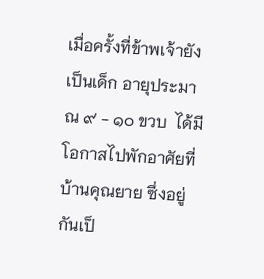เมื่อครั้งที่ข้าพเจ้ายังเป็นเด็ก อายุประมาณ ๙ - ๑๐ ขวบ  ได้มีโอกาสไปพักอาศัยที่บ้านคุณยาย ซึ่งอยู่กันเป็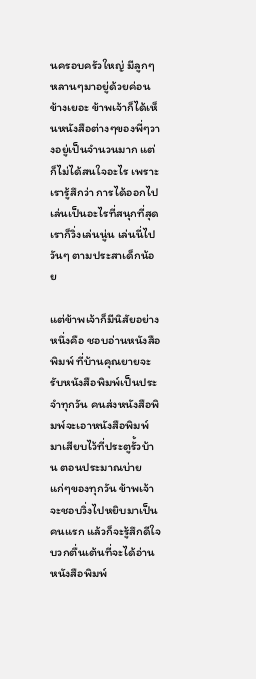นครอบครัวใหญ่ มีลูกๆหลานๆมาอยู่ด้วยค่อนข้างเยอะ ข้าพเจ้าก็ได้เห็นหนังสือต่างๆของพี่ๆวางอยู่เป็นจำนวนมาก แต่ก็ไม่ได้สนใจอะไร เพราะเรารู้สึกว่า การได้ออกไปเล่นเป็นอะไรที่สนุกที่สุด เราก็วิ่งเล่นนู่น เล่นนี่ไปวันๆ ตามประสาเด็กน้อย

แต่ข้าพเจ้าก็มีนิสัยอย่างหนึ่งคือ ชอบอ่านหนังสือพิมพ์ ที่บ้านคุณยายจะรับหนังสือพิมพ์เป็นประจำทุกวัน คนส่งหนังสือพิมพ์จะเอาหนังสือพิมพ์มาเสียบไว้ที่ประตูรั้วบ้าน ตอนประมาณบ่ายแก่ๆของทุกวัน ข้าพเจ้าจะชอบวิ่งไปหยิบมาเป็นคนแรก แล้วก็จะรู้สึกดีใจบวกตื่นเต้นที่จะได้อ่านหนังสือพิมพ์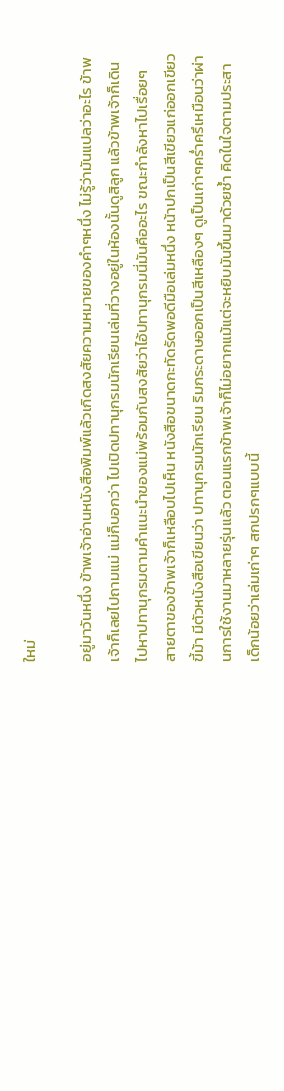ใหม่

อยู่มาวันหนึ่ง ข้าพเจ้าอ่านหนังสือพิมพ์แล้วเกิดสงสัยความหมายของคำๆหนึ่ง ไม่รู้ว่ามันแปลว่าอะไร ข้าพเจ้าก็เลยไปถามแม่ แม่ก็บอกว่า ไปเปิดปทานุกรมนักเรียนเล่มที่วางอยู่ในห้องนั้นดูสิลูก แล้วข้าพเจ้าก็เดินไปหาปทานุกรมตามคำแนะนำของแม่พร้อมกับสงสัยว่าไอ้ปทานุกรมนี่มันคืออะไร ขณะกำลังหาไปเรื่อยๆ สายตาของข้าพเจ้าก็เหลือบไปเห็น หนังสือขนาดกะทัดรัดพอดีมือเล่มหนึ่ง หน้าปกเป็นสีเขียวแก่ออกเขียวขี้ม้า มีตัวหนังสือเขียนว่า ปทานุกรมนักเรียน ริมกระดาษออกเป็นสีเหลืองๆ ดูเป็นเก่าๆคร่ำครึเหมือนว่าผ่านการใช้งานมาหลายรุ่นแล้ว ตอนแรกข้าพเจ้าก็ไม่อยากแม้แต่จะหยิบมันขึ้นมาด้วยซ้ำ คิดในใจตามประสาเด็กน้อยว่าเล่มเก่าๆ สกปรกๆแบบนี้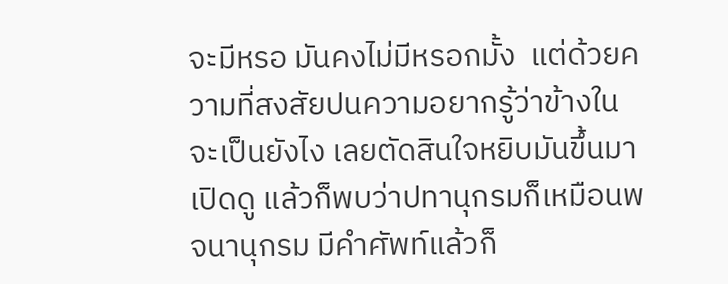จะมีหรอ มันคงไม่มีหรอกมั้ง  แต่ด้วยความที่สงสัยปนความอยากรู้ว่าข้างในจะเป็นยังไง เลยตัดสินใจหยิบมันขึ้นมาเปิดดู แล้วก็พบว่าปทานุกรมก็เหมือนพจนานุกรม มีคำศัพท์แล้วก็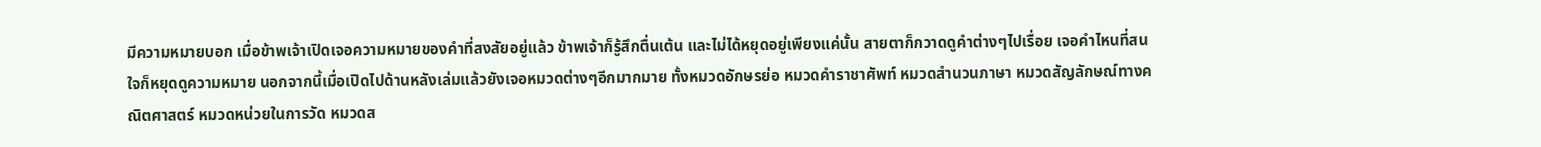มีความหมายบอก เมื่อข้าพเจ้าเปิดเจอความหมายของคำที่สงสัยอยู่แล้ว ข้าพเจ้าก็รู้สึกตื่นเต้น และไม่ได้หยุดอยู่เพียงแค่นั้น สายตาก็กวาดดูคำต่างๆไปเรื่อย เจอคำไหนที่สนใจก็หยุดดูความหมาย นอกจากนี้เมื่อเปิดไปด้านหลังเล่มแล้วยังเจอหมวดต่างๆอีกมากมาย ทั้งหมวดอักษรย่อ หมวดคำราชาศัพท์ หมวดสำนวนภาษา หมวดสัญลักษณ์ทางคณิตศาสตร์ หมวดหน่วยในการวัด หมวดส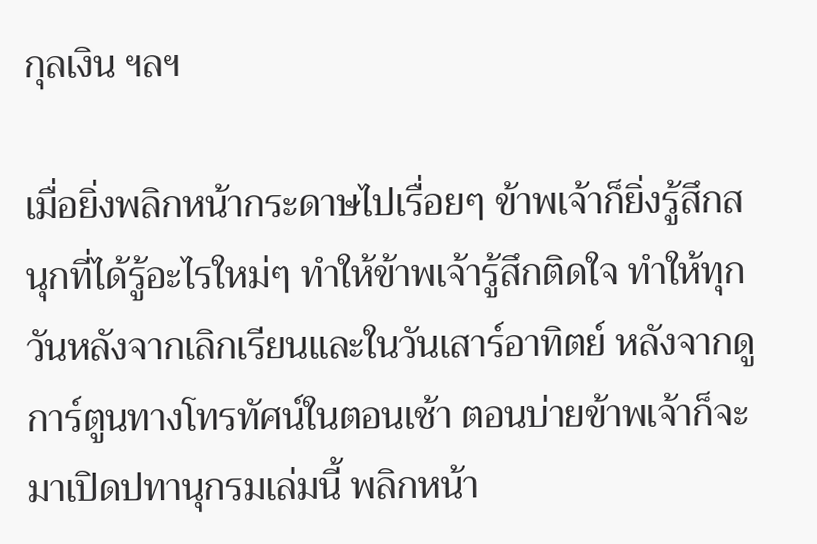กุลเงิน ฯลฯ

เมื่อยิ่งพลิกหน้ากระดาษไปเรื่อยๆ ข้าพเจ้าก็ยิ่งรู้สึกสนุกที่ได้รู้อะไรใหม่ๆ ทำให้ข้าพเจ้ารู้สึกติดใจ ทำให้ทุกวันหลังจากเลิกเรียนและในวันเสาร์อาทิตย์ หลังจากดูการ์ตูนทางโทรทัศน์ในตอนเช้า ตอนบ่ายข้าพเจ้าก็จะมาเปิดปทานุกรมเล่มนี้ พลิกหน้า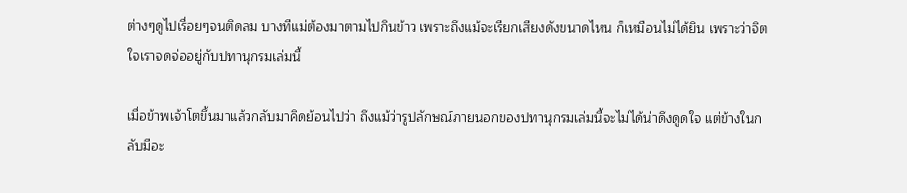ต่างๆดูไปเรื่อยๆจนติดลม บางทีแม่ต้องมาตามไปกินข้าว เพราะถึงแม้จะเรียกเสียงดังขนาดไหน ก็เหมือนไม่ได้ยิน เพราะว่าจิตใจเราจดจ่ออยู่กับปทานุกรมเล่มนี้

เมื่อข้าพเจ้าโตขึ้นมาแล้วกลับมาคิดย้อนไปว่า ถึงแม้ว่ารูปลักษณ์ภายนอกของปทานุกรมเล่มนี้จะไม่ได้น่าดึงดูดใจ แต่ข้างในกลับมีอะ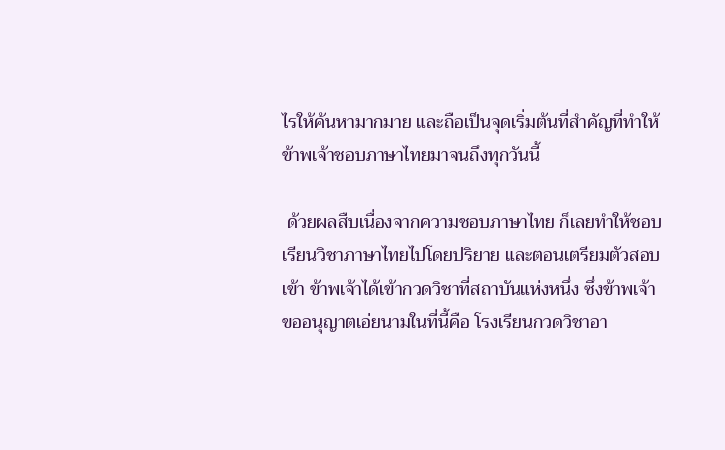ไรให้ค้นหามากมาย และถือเป็นจุดเริ่มต้นที่สำคัญที่ทำให้ข้าพเจ้าชอบภาษาไทยมาจนถึงทุกวันนี้

 ด้วยผลสืบเนื่องจากความชอบภาษาไทย ก็เลยทำให้ชอบเรียนวิชาภาษาไทยไปโดยปริยาย และตอนเตรียมตัวสอบเข้า ข้าพเจ้าได้เข้ากวดวิชาที่สถาบันแห่งหนึ่ง ซึ่งข้าพเจ้าขออนุญาตเอ่ยนามในที่นี้คือ โรงเรียนกวดวิชาอา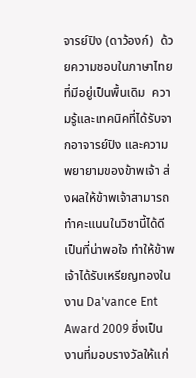จารย์ปิง (ดาว้องก์)  ด้วยความชอบในภาษาไทยที่มีอยู่เป็นพื้นเดิม  ความรู้และเทคนิคที่ได้รับจากอาจารย์ปิง และความพยายามของข้าพเจ้า ส่งผลให้ข้าพเจ้าสามารถทำคะแนนในวิชานี้ได้ดี เป็นที่น่าพอใจ ทำให้ข้าพเจ้าได้รับเหรียญทองในงาน Da'vance Ent Award 2009 ซึ่งเป็นงานที่มอบรางวัลให้แก่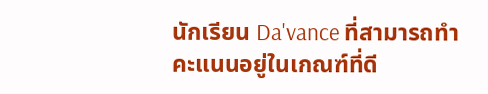นักเรียน Da'vance ที่สามารถทำคะแนนอยู่ในเกณฑ์ที่ดี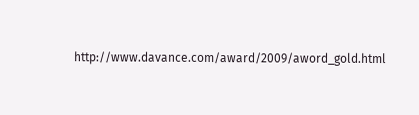http://www.davance.com/award/2009/aword_gold.html